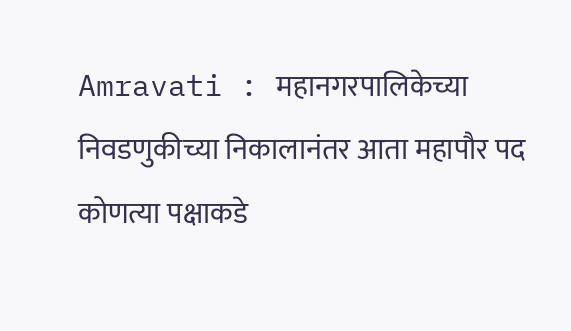Amravati : महानगरपालिकेच्या निवडणुकीच्या निकालानंतर आता महापौर पद कोणत्या पक्षाकडे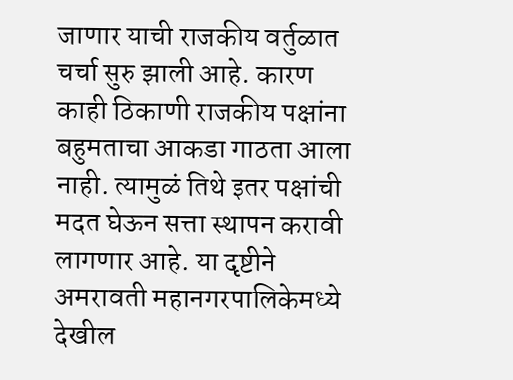जाणार याची राजकीय वर्तुळात चर्चा सुरु झाली आहे. कारण काही ठिकाणी राजकीय पक्षांना बहुमताचा आकडा गाठता आला नाही. त्यामुळं तिथे इतर पक्षांची मदत घेऊन सत्ता स्थापन करावी लागणार आहे. या दृष्टीने अमरावती महानगरपालिकेमध्ये देखील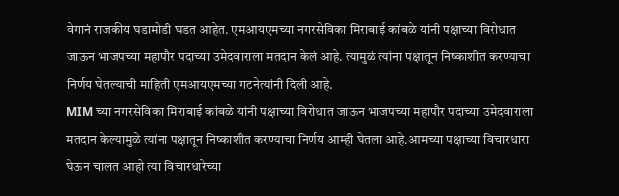वेगानं राजकीय घडामोडी घडत आहेत. एमआयएमच्या नगरसेविका मिराबाई कांबळे यांनी पक्षाच्या विरोधात जाऊन भाजपच्या महापौर पदाच्या उमेदवाराला मतदान केलं आहे. त्यामुळं त्यांना पक्षातून निष्काशीत करण्याचा निर्णय घेतल्याची माहिती एमआयएमच्या गटनेत्यांनी दिली आहे.
MIM च्या नगरसेविका मिराबाई कांबळे यांनी पक्षाच्या विरोधात जाऊन भाजपच्या महापौर पदाच्या उमेदवाराला मतदान केल्यामुळे त्यांना पक्षातून निष्काशीत करण्याचा निर्णय आम्ही घेतला आहे.आमच्या पक्षाच्या विचारधारा घेऊन चालत आहो त्या विचारधारेच्या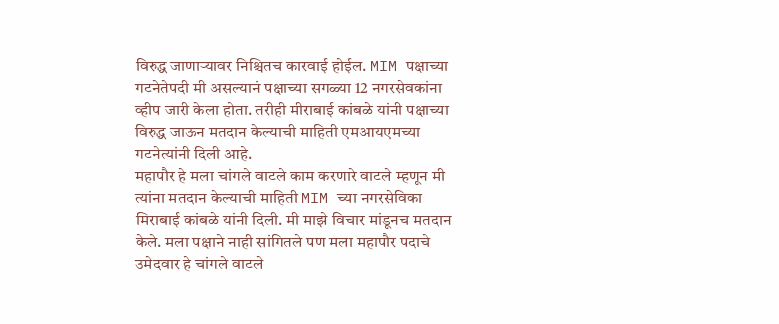विरुद्ध जाणाऱ्यावर निश्चितच कारवाई होईल. MIM पक्षाच्या गटनेतेपदी मी असल्यानं पक्षाच्या सगळ्या 12 नगरसेवकांना व्हीप जारी केला होता. तरीही मीराबाई कांबळे यांनी पक्षाच्या विरुद्ध जाऊन मतदान केल्याची माहिती एमआयएमच्या गटनेत्यांनी दिली आहे.
महापौर हे मला चांगले वाटले काम करणारे वाटले म्हणून मी त्यांना मतदान केल्याची माहिती MIM च्या नगरसेविका मिराबाई कांबळे यांनी दिली. मी माझे विचार मांडूनच मतदान केले. मला पक्षाने नाही सांगितले पण मला महापौर पदाचे उमेदवार हे चांगले वाटले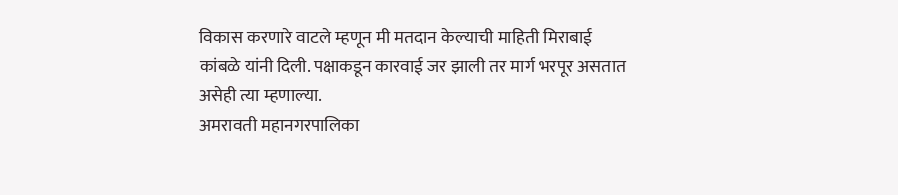विकास करणारे वाटले म्हणून मी मतदान केल्याची माहिती मिराबाई कांबळे यांनी दिली. पक्षाकडून कारवाई जर झाली तर मार्ग भरपूर असतात असेही त्या म्हणाल्या.
अमरावती महानगरपालिका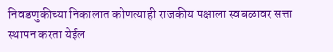निवडणुकीच्या निकालात कोणत्याही राजकीय पक्षाला स्वबळावर सत्ता स्थापन करता येईल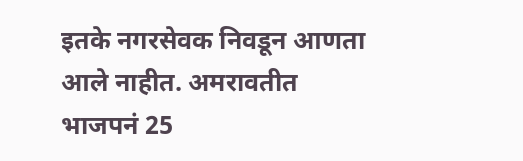इतके नगरसेवक निवडून आणता आले नाहीत. अमरावतीत भाजपनं 25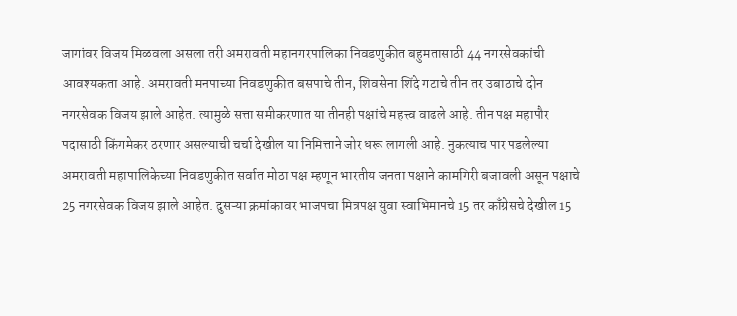जागांवर विजय मिळवला असला तरी अमरावती महानगरपालिका निवडणुकीत बहुमतासाठी 44 नगरसेवकांची आवश्यकता आहे. अमरावती मनपाच्या निवडणुकीत बसपाचे तीन, शिवसेना शिंदे गटाचे तीन तर उबाठाचे दोन नगरसेवक विजय झाले आहेत. त्यामुळे सत्ता समीकरणात या तीनही पक्षांचे महत्त्व वाढले आहे. तीन पक्ष महापौर पदासाठी किंगमेकर ठरणार असल्याची चर्चा देखील या निमित्ताने जोर धरू लागली आहे. नुकत्याच पार पडलेल्या अमरावती महापालिकेच्या निवडणुकीत सर्वात मोठा पक्ष म्हणून भारतीय जनता पक्षाने कामगिरी बजावली असून पक्षाचे 25 नगरसेवक विजय झाले आहेत. दुसऱ्या क्रमांकावर भाजपचा मित्रपक्ष युवा स्वाभिमानचे 15 तर काँग्रेसचे देखील 15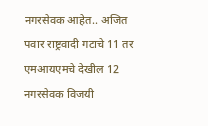नगरसेवक आहेत.. अजित पवार राष्ट्रवादी गटाचे 11 तर एमआयएमचे देखील 12 नगरसेवक विजयी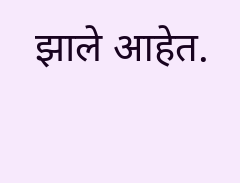झाले आहेत.